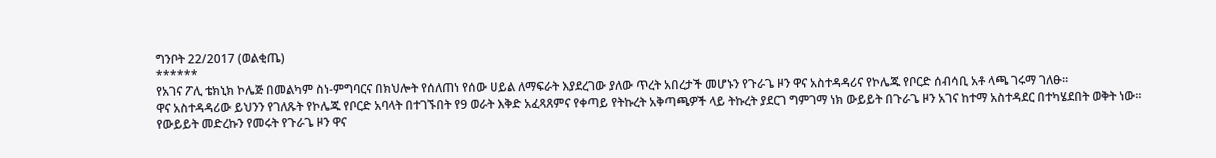ግንቦት 22/2017 (ወልቂጤ)
******
የአገና ፖሊ ቴክኒክ ኮሌጅ በመልካም ስነ-ምግባርና በክህሎት የሰለጠነ የሰው ሀይል ለማፍራት እያደረገው ያለው ጥረት አበረታች መሆኑን የጉራጌ ዞን ዋና አስተዳዳሪና የኮሌጁ የቦርድ ሰብሳቢ አቶ ላጫ ገሩማ ገለፁ።
ዋና አስተዳዳሪው ይህንን የገለጹት የኮሌጁ የቦርድ አባላት በተገኙበት የ9 ወራት እቅድ አፈጻጸምና የቀጣይ የትኩረት አቅጣጫዎች ላይ ትኩረት ያደርገ ግምገማ ነክ ውይይት በጉራጌ ዞን አገና ከተማ አስተዳደር በተካሄደበት ወቅት ነው።
የውይይት መድረኩን የመሩት የጉራጌ ዞን ዋና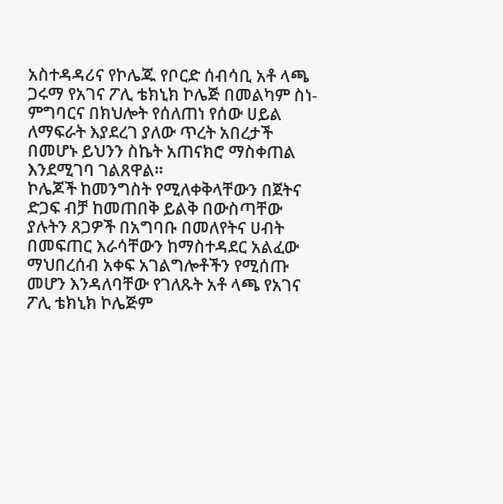አስተዳዳሪና የኮሌጁ የቦርድ ሰብሳቢ አቶ ላጫ ጋሩማ የአገና ፖሊ ቴክኒክ ኮሌጅ በመልካም ስነ-ምግባርና በክህሎት የሰለጠነ የሰው ሀይል ለማፍራት እያደረገ ያለው ጥረት አበረታች በመሆኑ ይህንን ስኬት አጠናክሮ ማስቀጠል እንደሚገባ ገልጸዋል።
ኮሌጆች ከመንግስት የሚለቀቅላቸውን በጀትና ድጋፍ ብቻ ከመጠበቅ ይልቅ በውስጣቸው ያሉትን ጸጋዎች በአግባቡ በመለየትና ሀብት በመፍጠር እራሳቸውን ከማስተዳደር አልፈው ማህበረሰብ አቀፍ አገልግሎቶችን የሚሰጡ መሆን እንዳለባቸው የገለጹት አቶ ላጫ የአገና ፖሊ ቴክኒክ ኮሌጅም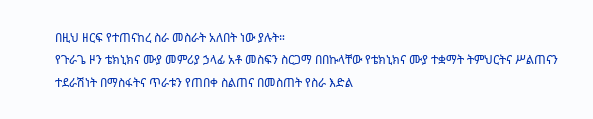በዚህ ዘርፍ የተጠናከረ ስራ መስራት አለበት ነው ያሉት።
የጉራጌ ዞን ቴክኒክና ሙያ መምሪያ ኃላፊ አቶ መስፍን ስርጋማ በበኩላቸው የቴክኒክና ሙያ ተቋማት ትምህርትና ሥልጠናን ተደራሽነት በማስፋትና ጥራቱን የጠበቀ ስልጠና በመስጠት የስራ እድል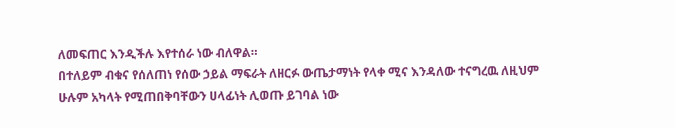ለመፍጠር እንዲችሉ እየተሰራ ነው ብለዋል።
በተለይም ብቁና የሰለጠነ የሰው ኃይል ማፍራት ለዘርፉ ውጤታማነት የላቀ ሚና እንዳለው ተናግረዉ ለዚህም ሁሉም አካላት የሚጠበቅባቸውን ሀላፊነት ሊወጡ ይገባል ነው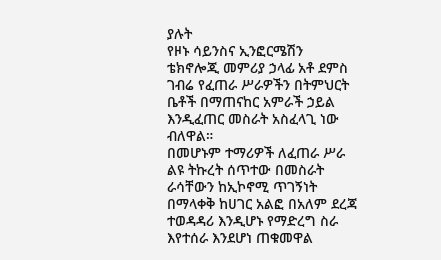ያሉት
የዞኑ ሳይንስና ኢንፎርሜሽን ቴክኖሎጂ መምሪያ ኃላፊ አቶ ደምስ ገብሬ የፈጠራ ሥራዎችን በትምህርት ቤቶች በማጠናከር አምራች ኃይል እንዲፈጠር መስራት አስፈላጊ ነው ብለዋል።
በመሆኑም ተማሪዎች ለፈጠራ ሥራ ልዩ ትኩረት ሰጥተው በመስራት ራሳቸውን ከኢኮኖሚ ጥገኝነት በማላቀቅ ከሀገር አልፎ በአለም ደረጃ ተወዳዳሪ እንዲሆኑ የማድረግ ስራ እየተሰራ እንደሆነ ጠቁመዋል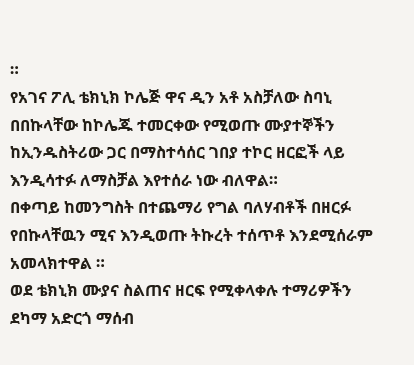።
የአገና ፖሊ ቴክኒክ ኮሌጅ ዋና ዲን አቶ አስቻለው ስባኒ በበኩላቸው ከኮሌጁ ተመርቀው የሚወጡ ሙያተኞችን ከኢንዱስትሪው ጋር በማስተሳሰር ገበያ ተኮር ዘርፎች ላይ እንዲሳተፉ ለማስቻል እየተሰራ ነው ብለዋል።
በቀጣይ ከመንግስት በተጨማሪ የግል ባለሃብቶች በዘርፉ የበኩላቸዉን ሚና እንዲወጡ ትኩረት ተሰጥቶ እንደሚሰራም አመላክተዋል ።
ወደ ቴክኒክ ሙያና ስልጠና ዘርፍ የሚቀላቀሉ ተማሪዎችን ደካማ አድርጎ ማሰብ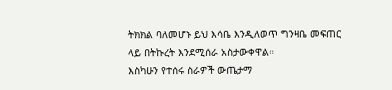ትክክል ባለመሆኑ ይህ እሳቤ እንዲለወጥ ግንዛቤ መፍጠር ላይ በትኩረት እንደሚሰራ አስታውቀዋል።
እስካሁን የተሰሩ ስራዎች ውጤታማ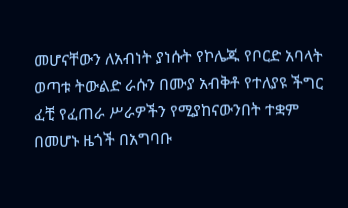መሆናቸውን ለአብነት ያነሱት የኮሌጁ የቦርድ አባላት ወጣቱ ትውልድ ራሱን በሙያ አብቅቶ የተለያዩ ችግር ፈቺ የፈጠራ ሥራዎችን የሚያከናውንበት ተቋም በመሆኑ ዜጎች በአግባቡ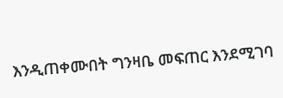እንዲጠቀሙበት ግንዛቤ መፍጠር እንደሚገባ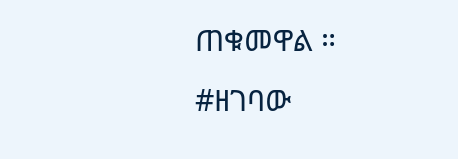ጠቁመዋል ።
#ዘገባው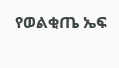የወልቂጤ ኤፍ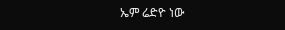ኤም ሬድዮ ነው